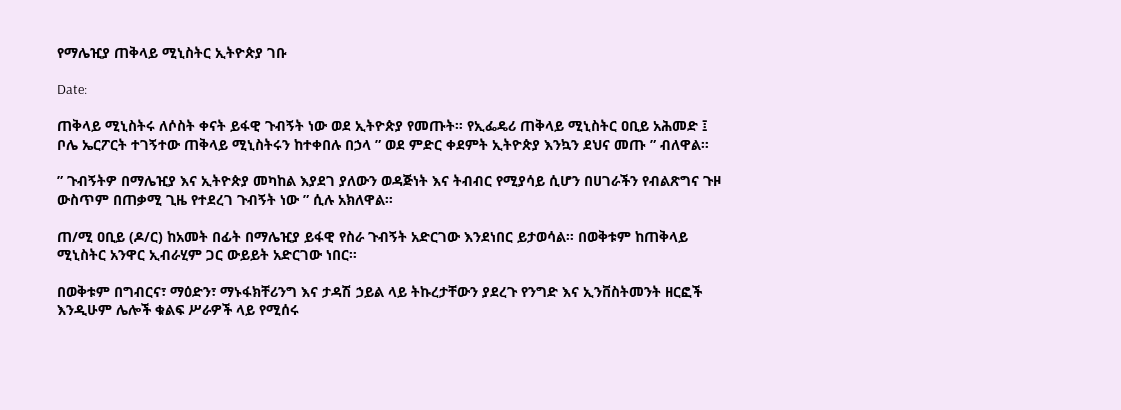የማሌዢያ ጠቅላይ ሚኒስትር ኢትዮጵያ ገቡ

Date:

ጠቅላይ ሚኒስትሩ ለሶስት ቀናት ይፋዊ ጉብኝት ነው ወደ ኢትዮጵያ የመጡት። የኢፌዴሪ ጠቅላይ ሚኒስትር ዐቢይ አሕመድ ፤ ቦሌ ኤርፖርት ተገኝተው ጠቅላይ ሚኒስትሩን ከተቀበሉ በኃላ ” ወደ ምድር ቀደምት ኢትዮጵያ እንኳን ደህና መጡ ” ብለዋል።

” ጉብኝትዎ በማሌዢያ እና ኢትዮጵያ መካከል እያደገ ያለውን ወዳጅነት እና ትብብር የሚያሳይ ሲሆን በሀገራችን የብልጽግና ጉዞ ውስጥም በጠቃሚ ጊዜ የተደረገ ጉብኝት ነው ” ሲሉ አክለዋል።

ጠ/ሚ ዐቢይ (ዶ/ር) ከአመት በፊት በማሌዢያ ይፋዊ የስራ ጉብኝት አድርገው እንደነበር ይታወሳል። በወቅቱም ከጠቅላይ ሚኒስትር አንዋር ኢብራሂም ጋር ውይይት አድርገው ነበር።

በወቅቱም በግብርና፣ ማዕድን፣ ማኑፋክቸሪንግ እና ታዳሽ ኃይል ላይ ትኩረታቸውን ያደረጉ የንግድ እና ኢንቨስትመንት ዘርፎች እንዲሁም ሌሎች ቁልፍ ሥራዎች ላይ የሚሰሩ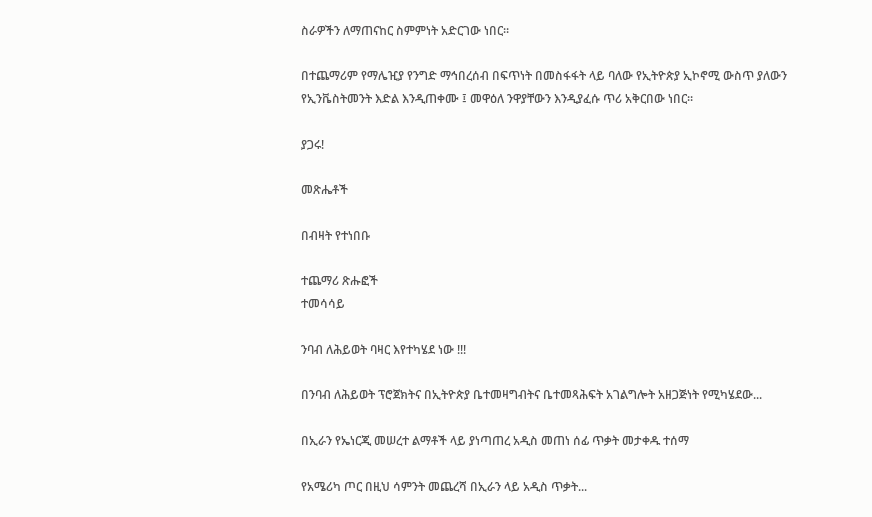ስራዎችን ለማጠናከር ስምምነት አድርገው ነበር።

በተጨማሪም የማሌዢያ የንግድ ማኅበረሰብ በፍጥነት በመስፋፋት ላይ ባለው የኢትዮጵያ ኢኮኖሚ ውስጥ ያለውን የኢንቬስትመንት እድል እንዲጠቀሙ ፤ መዋዕለ ንዋያቸውን እንዲያፈሱ ጥሪ አቅርበው ነበር።

ያጋሩ!

መጽሔቶች

በብዛት የተነበቡ

ተጨማሪ ጽሑፎች
ተመሳሳይ

ንባብ ለሕይወት ባዛር እየተካሄደ ነው !!!

በንባብ ለሕይወት ፕሮጀክትና በኢትዮጵያ ቤተመዛግብትና ቤተመጻሕፍት አገልግሎት አዘጋጅነት የሚካሄደው...

በኢራን የኤነርጂ መሠረተ ልማቶች ላይ ያነጣጠረ አዲስ መጠነ ሰፊ ጥቃት መታቀዱ ተሰማ

የአሜሪካ ጦር በዚህ ሳምንት መጨረሻ በኢራን ላይ አዲስ ጥቃት...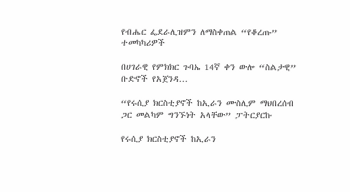የብሔር ፌደራሊዝምን ለማስቀጠል “የቆረጡ” ተመካካሪዎች

በሀገራዊ የምክክር ጉባኤ 14ኛ ቀን ውሎ “ስልታዊ” ቡድኖች የአጀንዳ...

“የሩሲያ ክርስቲያኖች ከኢራን ሙስሊም ማህበረሰብ ጋር መልካም ግንኙነት አላቸው” ፓትርያርኩ

የሩሲያ ክርስቲያኖች ከኢራን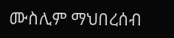ሙስሊም ማህበረሰብ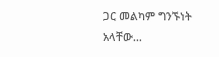ጋር መልካም ግንኙነት አላቸው...